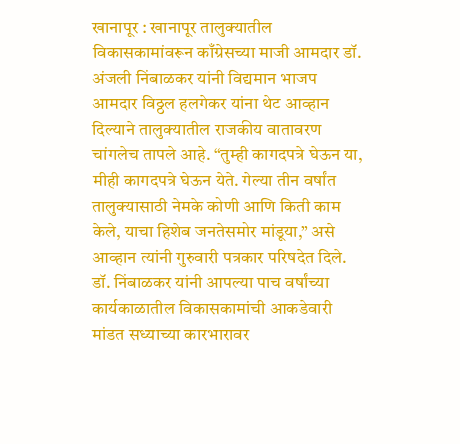खानापूर : खानापूर तालुक्यातील विकासकामांवरून काँग्रेसच्या माजी आमदार डॉ. अंजली निंबाळकर यांनी विद्यमान भाजप आमदार विठ्ठल हलगेकर यांना थेट आव्हान दिल्याने तालुक्यातील राजकीय वातावरण चांगलेच तापले आहे. “तुम्ही कागदपत्रे घेऊन या, मीही कागदपत्रे घेऊन येते. गेल्या तीन वर्षांत तालुक्यासाठी नेमके कोणी आणि किती काम केले, याचा हिशेब जनतेसमोर मांडूया,” असे आव्हान त्यांनी गुरुवारी पत्रकार परिषदेत दिले.
डॉ. निंबाळकर यांनी आपल्या पाच वर्षांच्या कार्यकाळातील विकासकामांची आकडेवारी मांडत सध्याच्या कारभारावर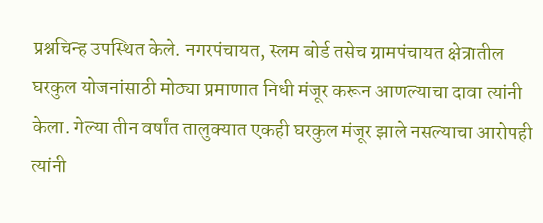प्रश्नचिन्ह उपस्थित केले. नगरपंचायत, स्लम बोर्ड तसेच ग्रामपंचायत क्षेत्रातील घरकुल योजनांसाठी मोठ्या प्रमाणात निधी मंजूर करून आणल्याचा दावा त्यांनी केला. गेल्या तीन वर्षांत तालुक्यात एकही घरकुल मंजूर झाले नसल्याचा आरोपही त्यांनी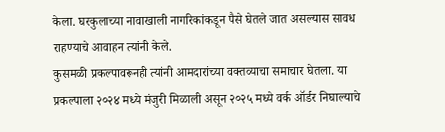केला. घरकुलाच्या नावाखाली नागरिकांकडून पैसे घेतले जात असल्यास सावध राहण्याचे आवाहन त्यांनी केले.
कुसमळी प्रकल्पावरूनही त्यांनी आमदारांच्या वक्तव्याचा समाचार घेतला. या प्रकल्पाला २०२४ मध्ये मंजुरी मिळाली असून २०२५ मध्ये वर्क ऑर्डर निघाल्याचे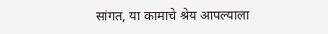सांगत, या कामाचे श्रेय आपल्याला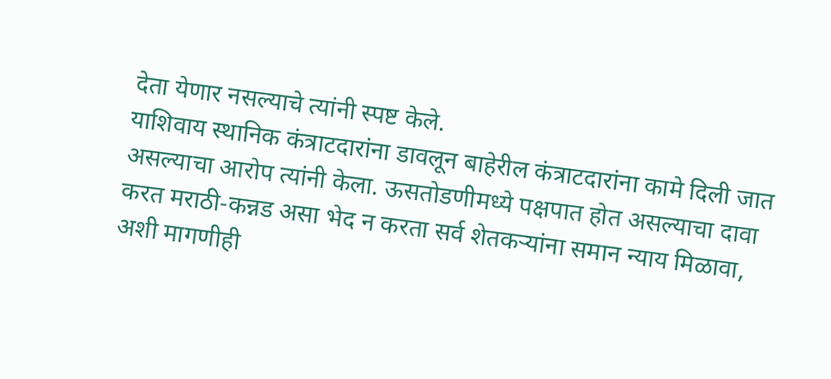देता येणार नसल्याचे त्यांनी स्पष्ट केले.
याशिवाय स्थानिक कंत्राटदारांना डावलून बाहेरील कंत्राटदारांना कामे दिली जात असल्याचा आरोप त्यांनी केला. ऊसतोडणीमध्ये पक्षपात होत असल्याचा दावा करत मराठी-कन्नड असा भेद न करता सर्व शेतकऱ्यांना समान न्याय मिळावा, अशी मागणीही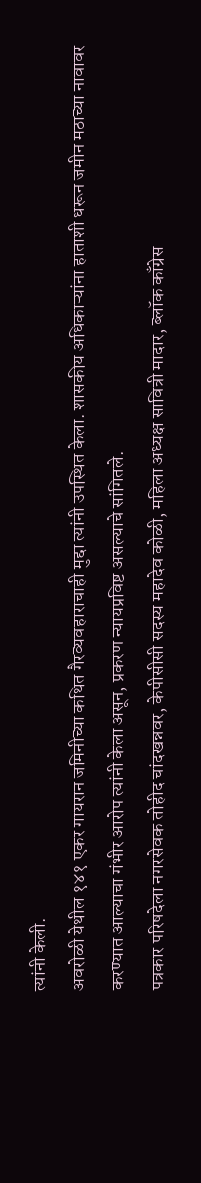त्यांनी केली.
अवरोळी येथील १४१ एकर गायरान जमिनीच्या कथित गैरव्यवहाराचाही मुद्दा त्यांनी उपस्थित केला. शासकीय अधिकाऱ्यांना हाताशी धरून जमीन मठाच्या नावावर करण्यात आल्याचा गंभीर आरोप त्यांनी केला असून, प्रकरण न्यायप्रविष्ट असल्याचे सांगितले.
पत्रकार परिषदेला नगरसेवक तोहीद चांदखन्नवर, केपीसीसी सदस्य महादेव कोळी, महिला अध्यक्ष सावित्री मादार, ब्लॉक काँग्रेस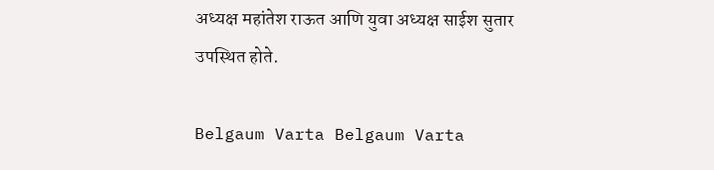अध्यक्ष महांतेश राऊत आणि युवा अध्यक्ष साईश सुतार उपस्थित होते.

Belgaum Varta Belgaum Varta